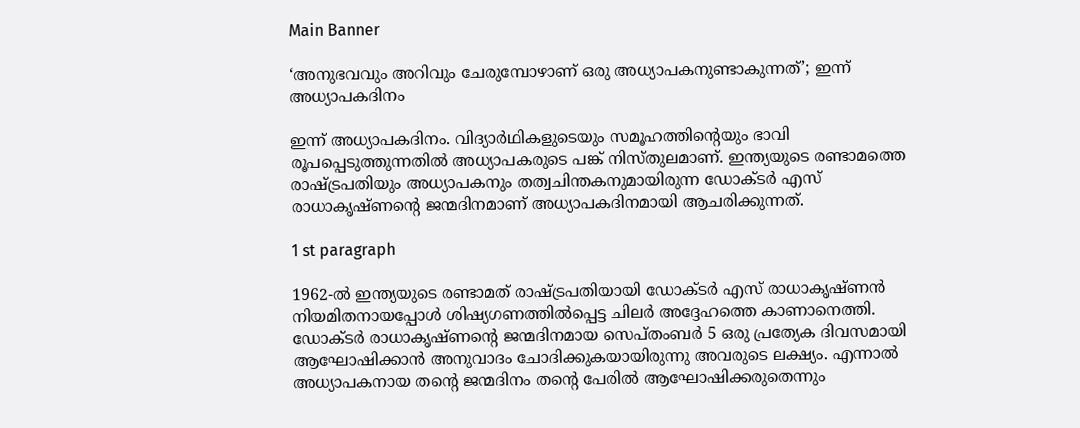Main Banner

‘അനുഭവവും അറിവും ചേരുമ്പോഴാണ് ഒരു അധ്യാപകനുണ്ടാകുന്നത്’; ഇന്ന് അധ്യാപകദിനം

ഇന്ന് അധ്യാപകദിനം. വിദ്യാര്‍ഥികളുടെയും സമൂഹത്തിന്റെയും ഭാവി രൂപപ്പെടുത്തുന്നതില്‍ അധ്യാപകരുടെ പങ്ക് നിസ്തുലമാണ്. ഇന്ത്യയുടെ രണ്ടാമത്തെ രാഷ്ട്രപതിയും അധ്യാപകനും തത്വചിന്തകനുമായിരുന്ന ഡോക്ടര്‍ എസ് രാധാകൃഷ്ണന്റെ ജന്മദിനമാണ് അധ്യാപകദിനമായി ആചരിക്കുന്നത്.

1 st paragraph

1962-ല്‍ ഇന്ത്യയുടെ രണ്ടാമത് രാഷ്ട്രപതിയായി ഡോക്ടര്‍ എസ് രാധാകൃഷ്ണന്‍ നിയമിതനായപ്പോള്‍ ശിഷ്യഗണത്തില്‍പ്പെട്ട ചിലര്‍ അദ്ദേഹത്തെ കാണാനെത്തി. ഡോക്ടര്‍ രാധാകൃഷ്ണന്റെ ജന്മദിനമായ സെപ്തംബര്‍ 5 ഒരു പ്രത്യേക ദിവസമായി ആഘോഷിക്കാന്‍ അനുവാദം ചോദിക്കുകയായിരുന്നു അവരുടെ ലക്ഷ്യം. എന്നാല്‍ അധ്യാപകനായ തന്റെ ജന്മദിനം തന്റെ പേരില്‍ ആഘോഷിക്കരുതെന്നും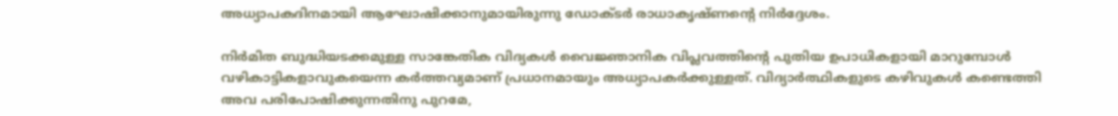അധ്യാപകദിനമായി ആഘോഷിക്കാനുമായിരുന്നു ഡോക്ടര്‍ രാധാകൃഷ്ണന്റെ നിര്‍ദ്ദേശം.

നിര്‍മിത ബുദ്ധിയടക്കമുള്ള സാങ്കേതിക വിദ്യകള്‍ വൈജ്ഞാനിക വിപ്ലവത്തിന്റെ പുതിയ ഉപാധികളായി മാറുമ്പോള്‍ വഴികാട്ടികളാവുകയെന്ന കര്‍ത്തവ്യമാണ് പ്രധാനമായും അധ്യാപകര്‍ക്കുള്ളത്. വിദ്യാര്‍ത്ഥികളുടെ കഴിവുകള്‍ കണ്ടെത്തി അവ പരിപോഷിക്കുന്നതിനു പുറമേ,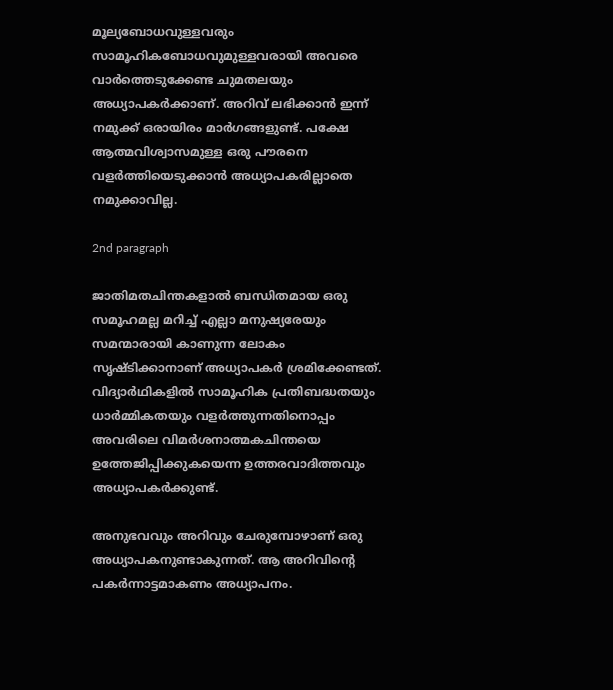മൂല്യബോധവുള്ളവരും സാമൂഹികബോധവുമുള്ളവരായി അവരെ വാര്‍ത്തെടുക്കേണ്ട ചുമതലയും അധ്യാപകര്‍ക്കാണ്. അറിവ് ലഭിക്കാന്‍ ഇന്ന് നമുക്ക് ഒരായിരം മാര്‍ഗങ്ങളുണ്ട്. പക്ഷേ ആത്മവിശ്വാസമുള്ള ഒരു പൗരനെ വളര്‍ത്തിയെടുക്കാന്‍ അധ്യാപകരില്ലാതെ നമുക്കാവില്ല.

2nd paragraph

ജാതിമതചിന്തകളാല്‍ ബന്ധിതമായ ഒരു സമൂഹമല്ല മറിച്ച് എല്ലാ മനുഷ്യരേയും സമന്മാരായി കാണുന്ന ലോകം സൃഷ്ടിക്കാനാണ് അധ്യാപകര്‍ ശ്രമിക്കേണ്ടത്. വിദ്യാര്‍ഥികളില്‍ സാമൂഹിക പ്രതിബദ്ധതയും ധാര്‍മ്മികതയും വളര്‍ത്തുന്നതിനൊപ്പം അവരിലെ വിമര്‍ശനാത്മകചിന്തയെ ഉത്തേജിപ്പിക്കുകയെന്ന ഉത്തരവാദിത്തവും അധ്യാപകര്‍ക്കുണ്ട്.

അനുഭവവും അറിവും ചേരുമ്പോഴാണ് ഒരു അധ്യാപകനുണ്ടാകുന്നത്. ആ അറിവിന്റെ പകര്‍ന്നാട്ടമാകണം അധ്യാപനം.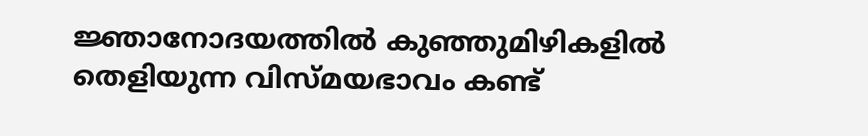ജ്ഞാനോദയത്തില്‍ കുഞ്ഞുമിഴികളില്‍ തെളിയുന്ന വിസ്മയഭാവം കണ്ട്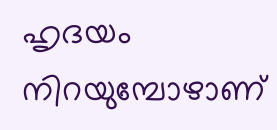ഹൃദയം നിറയുമ്പോഴാണ്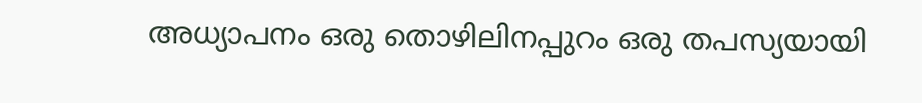അധ്യാപനം ഒരു തൊഴിലിനപ്പുറം ഒരു തപസ്യയായി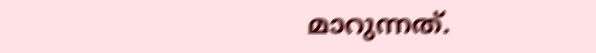മാറുന്നത്.